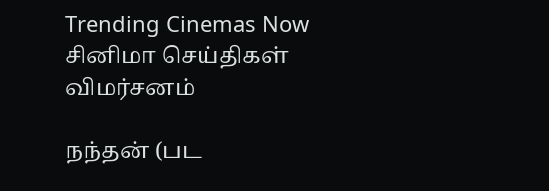Trending Cinemas Now
சினிமா செய்திகள் விமர்சனம்

நந்தன் (பட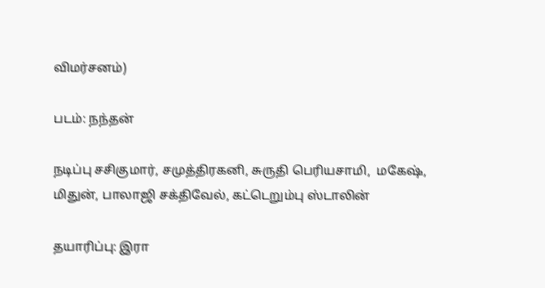விமர்சனம்)

படம்: நந்தன்

நடிப்பு சசிகுமார், சமுத்திரகனி, சுருதி பெரியசாமி,  மகேஷ், மிதுன், பாலாஜி சக்திவேல், கட்டெறும்பு ஸ்டாலின்

தயாரிப்பு: இரா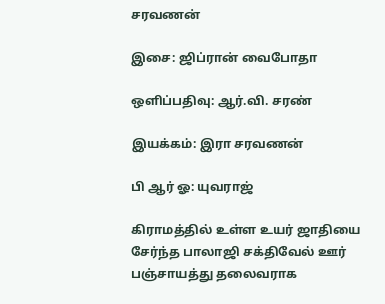சரவணன்

இசை: ஜிப்ரான் வைபோதா

ஒளிப்பதிவு: ஆர்.வி. சரண்

இயக்கம்: இரா சரவணன்

பி ஆர் ஓ: யுவராஜ்

கிராமத்தில் உள்ள உயர் ஜாதியை சேர்ந்த பாலாஜி சக்திவேல் ஊர் பஞ்சாயத்து தலைவராக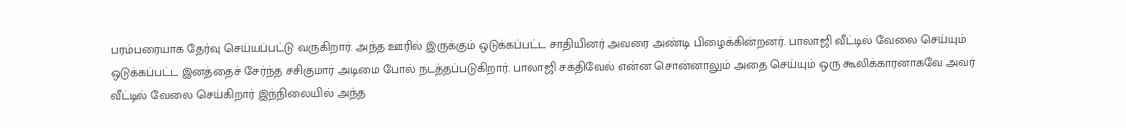பரம்பரையாக தேர்வு செய்யப்பட்டு வருகிறார். அந்த ஊரில் இருக்கும் ஒடுக்கப்பட்ட சாதியினர் அவரை அண்டி பிழைக்கின்றனர். பாலாஜி வீட்டில் வேலை செய்யும் ஒடுக்கப்பட்ட இனத்தைச் சேர்ந்த சசிகுமார் அடிமை போல் நடத்தப்படுகிறார். பாலாஜி சக்திவேல் என்ன சொன்னாலும் அதை செய்யும் ஒரு கூலிக்காரனாகவே அவர் வீட்டில் வேலை செய்கிறார் இந்நிலையில் அந்த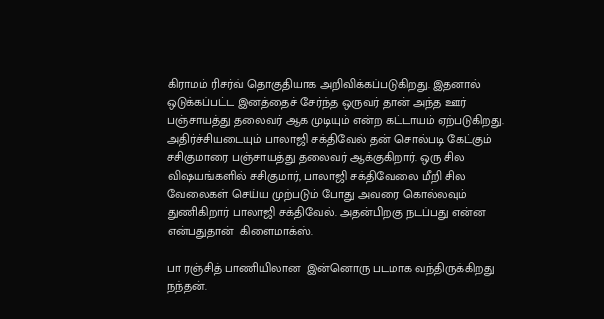கிராமம் ரிசர்வ் தொகுதியாக அறிவிக்கப்படுகிறது. இதனால் ஒடுக்கப்பட்ட இனத்தைச் சேர்ந்த ஒருவர் தான் அந்த ஊர் பஞ்சாயத்து தலைவர் ஆக முடியும் என்ற கட்டாயம் ஏற்படுகிறது.  அதிர்ச்சியடையும் பாலாஜி சக்திவேல் தன் சொல்படி கேட்கும் சசிகுமாரை பஞ்சாயத்து தலைவர் ஆக்குகிறார். ஒரு சில விஷயங்களில் சசிகுமார், பாலாஜி சக்திவேலை மீறி சில வேலைகள் செய்ய முற்படும் போது அவரை கொல்லவும் துணிகிறார் பாலாஜி சக்திவேல். அதன்பிறகு நடப்பது என்ன என்பதுதான்  கிளைமாக்ஸ்.

பா ரஞ்சித் பாணியிலான  இன்னொரு படமாக வந்திருக்கிறது நந்தன்.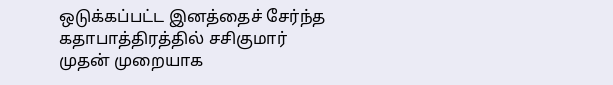ஒடுக்கப்பட்ட இனத்தைச் சேர்ந்த கதாபாத்திரத்தில் சசிகுமார் முதன் முறையாக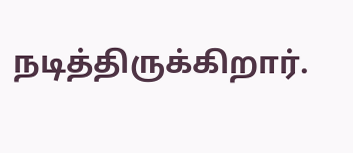நடித்திருக்கிறார்.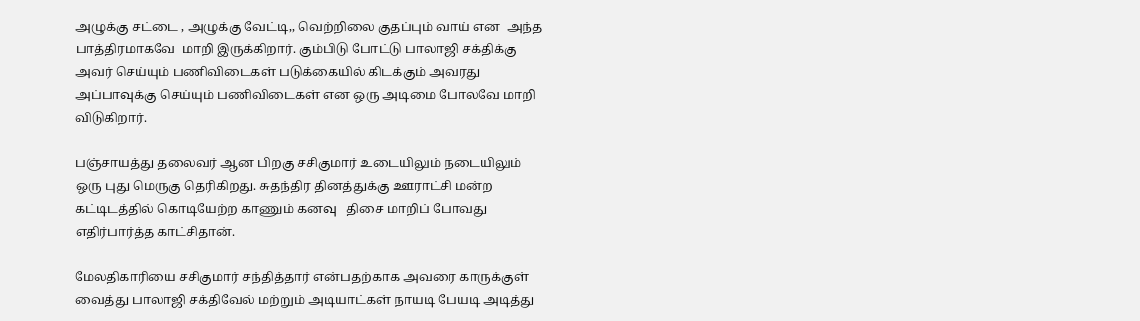அழுக்கு சட்டை , அழுக்கு வேட்டி,, வெற்றிலை குதப்பும் வாய் என  அந்த பாத்திரமாகவே  மாறி இருக்கிறார். கும்பிடு போட்டு பாலாஜி சக்திக்கு அவர் செய்யும் பணிவிடைகள் படுக்கையில் கிடக்கும் அவரது அப்பாவுக்கு செய்யும் பணிவிடைகள் என ஒரு அடிமை போலவே மாறி விடுகிறார்.

பஞ்சாயத்து தலைவர் ஆன பிறகு சசிகுமார் உடையிலும் நடையிலும் ஒரு புது மெருகு தெரிகிறது. சுதந்திர தினத்துக்கு ஊராட்சி மன்ற கட்டிடத்தில் கொடியேற்ற காணும் கனவு   திசை மாறிப் போவது எதிர்பார்த்த காட்சிதான்.

மேலதிகாரியை சசிகுமார் சந்தித்தார் என்பதற்காக அவரை காருக்குள் வைத்து பாலாஜி சக்திவேல் மற்றும் அடியாட்கள் நாயடி பேயடி அடித்து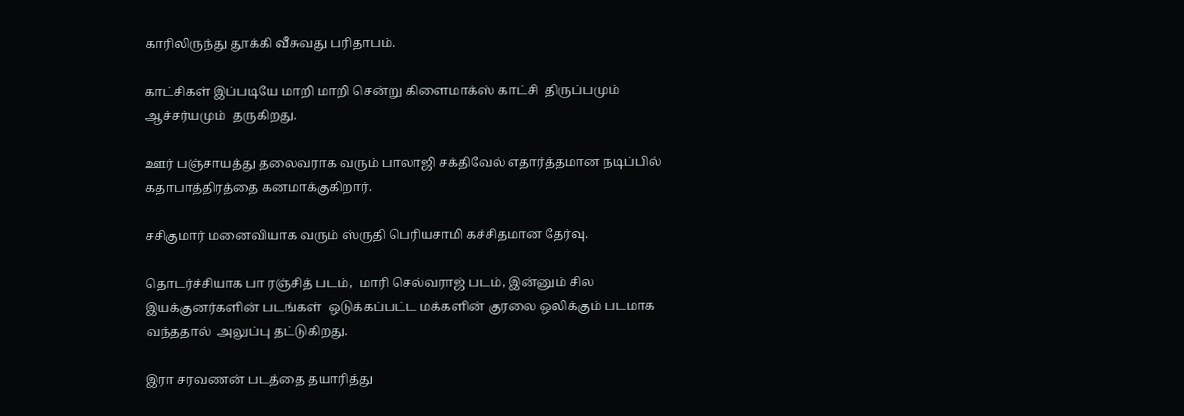காரிலிருந்து தூக்கி வீசுவது பரிதாபம்.

காட்சிகள் இப்படியே மாறி மாறி சென்று கிளைமாக்ஸ் காட்சி  திருப்பமும் ஆச்சர்யமும்  தருகிறது.

ஊர் பஞ்சாயத்து தலைவராக வரும் பாலாஜி சக்திவேல் எதார்த்தமான நடிப்பில் கதாபாத்திரத்தை கனமாக்குகிறார்.

சசிகுமார் மனைவியாக வரும் ஸ்ருதி பெரியசாமி கச்சிதமான தேர்வு.

தொடர்ச்சியாக பா ரஞ்சித் படம்,  மாரி செல்வராஜ் படம், இன்னும் சில இயக்குனர்களின் படங்கள்  ஒடுக்கப்பட்ட மக்களின் குரலை ஒலிக்கும் படமாக வந்ததால்  அலுப்பு தட்டுகிறது.

இரா சரவணன் படத்தை தயாரித்து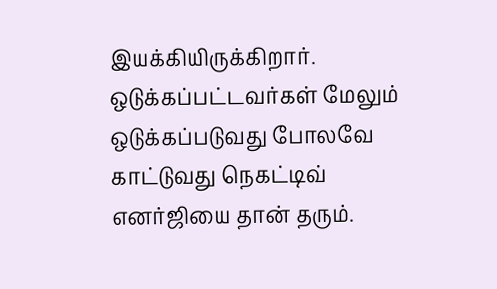இயக்கியிருக்கிறார்.  ஒடுக்கப்பட்டவர்கள் மேலும் ஒடுக்கப்படுவது போலவே காட்டுவது நெகட்டிவ் எனர்ஜியை தான் தரும்.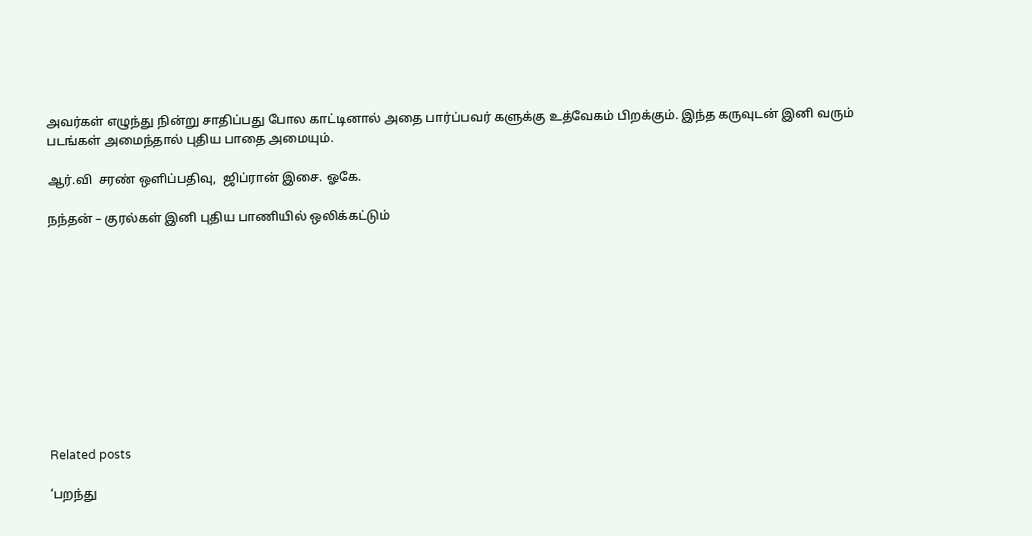அவர்கள் எழுந்து நின்று சாதிப்பது போல காட்டினால் அதை பார்ப்பவர் களுக்கு உத்வேகம் பிறக்கும். இந்த கருவுடன் இனி வரும் படங்கள் அமைந்தால் புதிய பாதை அமையும்.

ஆர்.வி  சரண் ஒளிப்பதிவு,  ஜிப்ரான் இசை. ஓகே.

நந்தன் – குரல்கள் இனி புதிய பாணியில் ஒலிக்கட்டும்











Related posts

‘பறந்து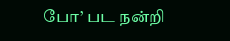போ’ பட நன்றி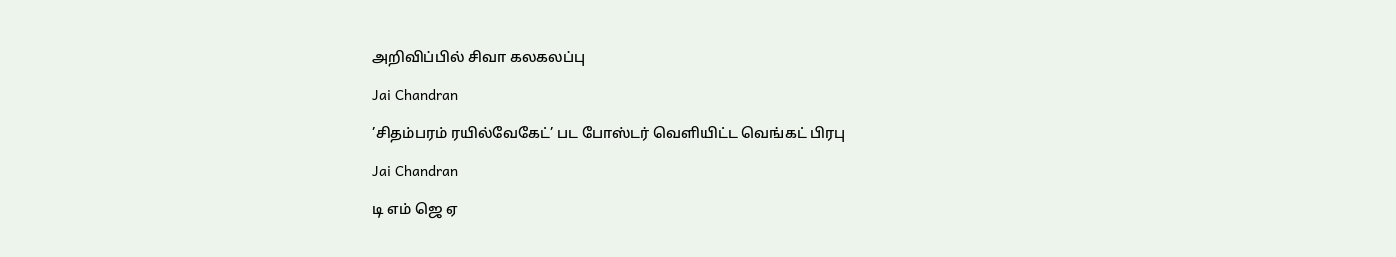அறிவிப்பில் சிவா கலகலப்பு

Jai Chandran

’சிதம்பரம் ரயில்வேகேட்’ பட போஸ்டர் வெளியிட்ட வெங்கட் பிரபு

Jai Chandran

டி எம் ஜெ ஏ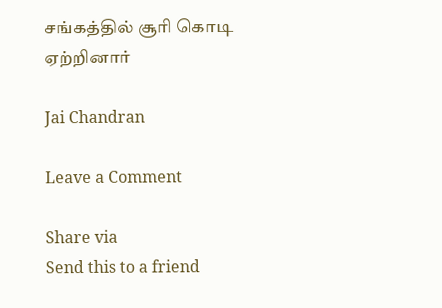சங்கத்தில் சூரி கொடி ஏற்றினார்

Jai Chandran

Leave a Comment

Share via
Send this to a friend